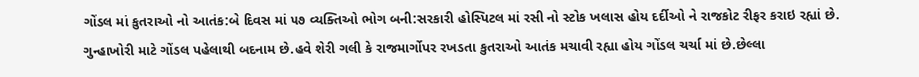ગોંડલ માં કુતરાઓ નો આતંક:બે દિવસ માં ૫૭ વ્યક્તિઓ ભોગ બની:સરકારી હોસ્પિટલ માં રસી નો સ્ટોક ખલાસ હોય દર્દીઓ ને રાજકોટ રીફર કરાઇ રહ્યાં છે.
ગુન્હાખોરી માટે ગોંડલ પહેલાથી બદનામ છે.હવે શેરી ગલી કે રાજમાર્ગોપર રખડતા કુતરાઓ આતંક મચાવી રહ્યા હોય ગોંડલ ચર્ચા માં છે.છેલ્લા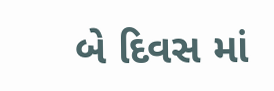બે દિવસ માં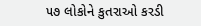૫૭ લોકોને કુતરાઓ કરડી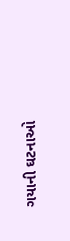ગયાની ઘટનાઓ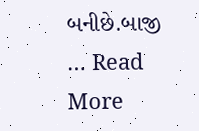બનીછે.બાજી … Read More